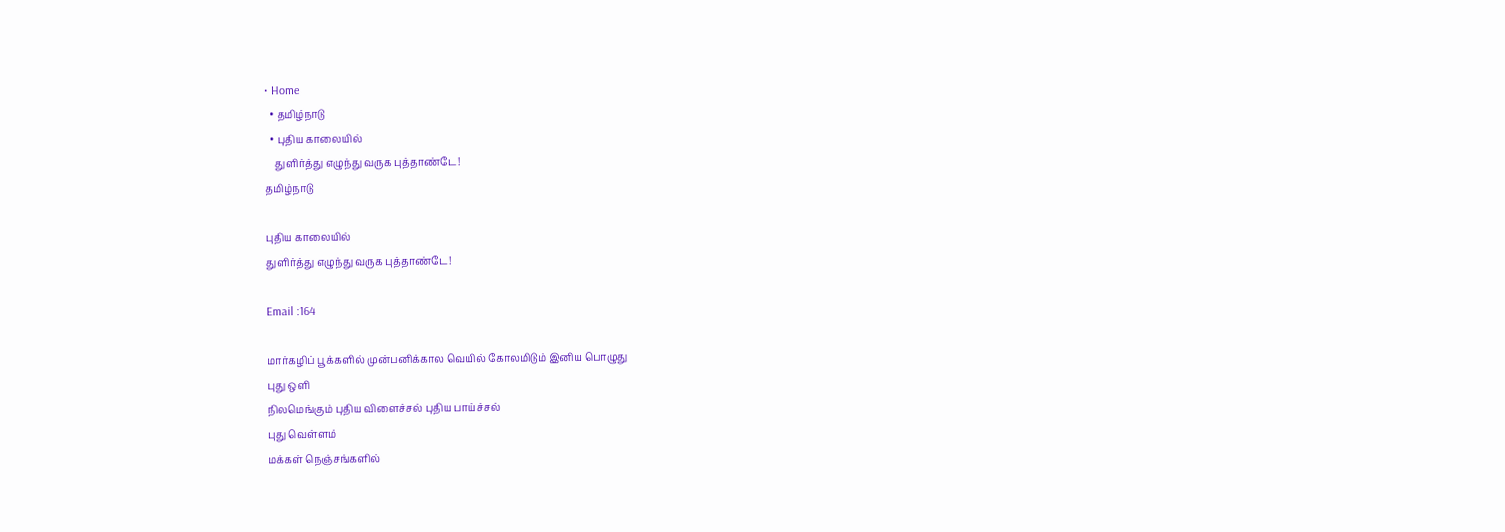• Home
  • தமிழ்நாடு
  • புதிய காலையில்
    துளிர்த்து எழுந்து வருக புத்தாண்டே!
தமிழ்நாடு

புதிய காலையில்
துளிர்த்து எழுந்து வருக புத்தாண்டே!

Email :164

மார்கழிப் பூக்களில் முன்பனிக்கால வெயில் கோலமிடும் இனிய பொழுது
புது ஒளி
நிலமெங்கும் புதிய விளைச்சல் புதிய பாய்ச்சல்
புது வெள்ளம்
மக்கள் நெஞ்சங்களில்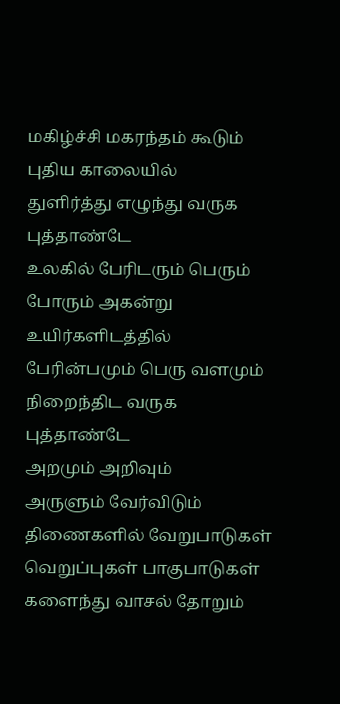மகிழ்ச்சி மகரந்தம் கூடும் புதிய காலையில்
துளிர்த்து எழுந்து வருக புத்தாண்டே
உலகில் பேரிடரும் பெரும் போரும் அகன்று உயிர்களிடத்தில்
பேரின்பமும் பெரு வளமும் நிறைந்திட வருக புத்தாண்டே
அறமும் அறிவும்
அருளும் வேர்விடும் திணைகளில் வேறுபாடுகள் வெறுப்புகள் பாகுபாடுகள் களைந்து வாசல் தோறும்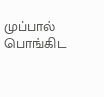முப்பால் பொங்கிட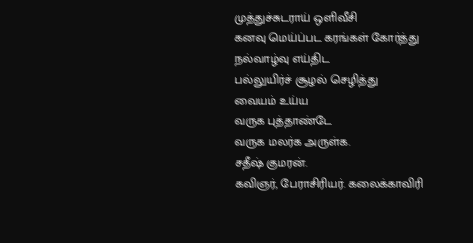முத்துச்சுடராய் ஒளிவீசி
கனவு மெய்ப்பட கரங்கள் கோர்த்து
நல்வாழ்வு எய்திட
பல்லுயிர்ச் சூழல் செழித்து
வையம் உய்ய
வருக புத்தாண்டே
வருக மலர்க அருள்க.
சதீஷ் குமரன்.
கவிஞர், பேராசிரியர். கலைக்காவிரி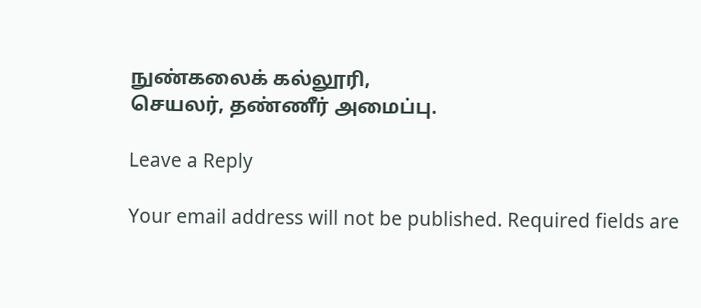நுண்கலைக் கல்லூரி,
செயலர், தண்ணீர் அமைப்பு.

Leave a Reply

Your email address will not be published. Required fields are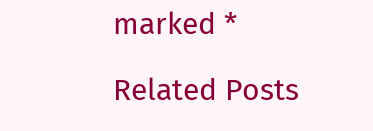marked *

Related Posts